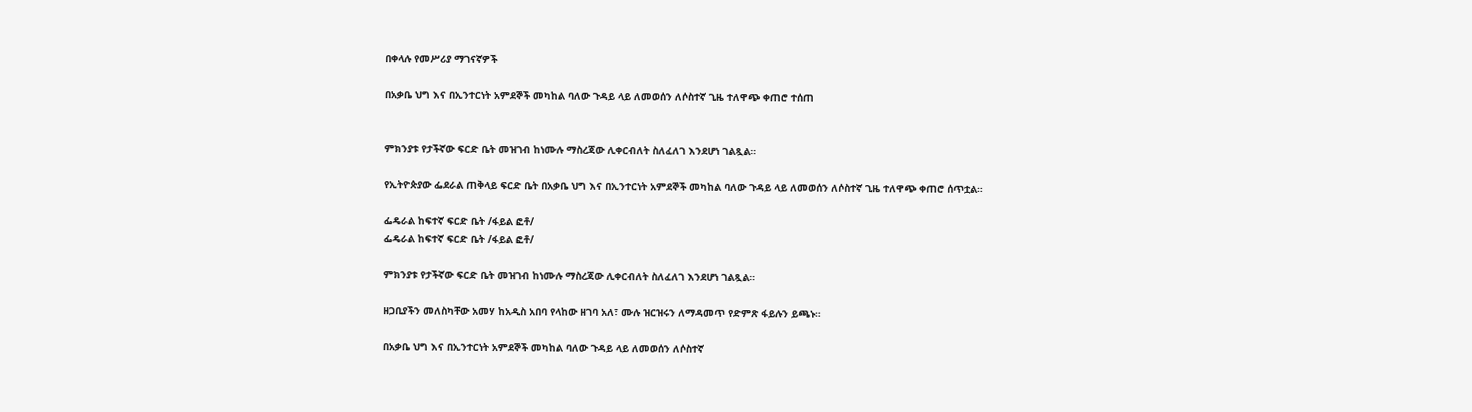በቀላሉ የመሥሪያ ማገናኛዎች

በአቃቤ ህግ እና በኢንተርነት አምደኞች መካከል ባለው ጉዳይ ላይ ለመወሰን ለሶስተኛ ጊዜ ተለዋጭ ቀጠሮ ተሰጠ


ምክንያቱ የታችኛው ፍርድ ቤት መዝገብ ከነሙሉ ማስረጃው ሊቀርብለት ስለፈለገ እንደሆነ ገልጿል።

የኢትዮጵያው ፌደራል ጠቅላይ ፍርድ ቤት በአቃቤ ህግ እና በኢንተርነት አምደኞች መካከል ባለው ጉዳይ ላይ ለመወሰን ለሶስተኛ ጊዜ ተለዋጭ ቀጠሮ ሰጥቷል።

ፌዴራል ከፍተኛ ፍርድ ቤት /ፋይል ፎቶ/
ፌዴራል ከፍተኛ ፍርድ ቤት /ፋይል ፎቶ/

ምክንያቱ የታችኛው ፍርድ ቤት መዝገብ ከነሙሉ ማስረጃው ሊቀርብለት ስለፈለገ እንደሆነ ገልጿል።

ዘጋቢያችን መለስካቸው አመሃ ከአዲስ አበባ የላከው ዘገባ አለ፣ ሙሉ ዝርዝሩን ለማዳመጥ የድምጽ ፋይሉን ይጫኑ።

በአቃቤ ህግ እና በኢንተርነት አምደኞች መካከል ባለው ጉዳይ ላይ ለመወሰን ለሶስተኛ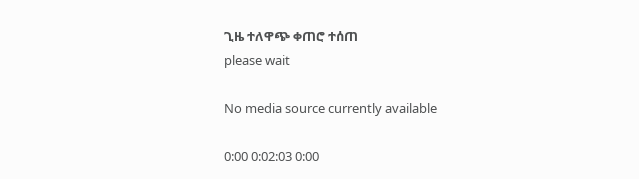ጊዜ ተለዋጭ ቀጠሮ ተሰጠ
please wait

No media source currently available

0:00 0:02:03 0:00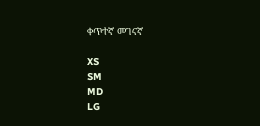ቀጥተኛ መገናኛ

XS
SM
MD
LG